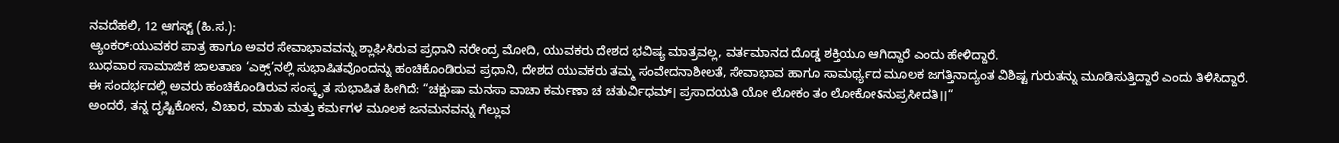ನವದೆಹಲಿ, 12 ಆಗಸ್ಟ್ (ಹಿ.ಸ.):
ಆ್ಯಂಕರ್:ಯುವಕರ ಪಾತ್ರ ಹಾಗೂ ಅವರ ಸೇವಾಭಾವವನ್ನು ಶ್ಲಾಘಿಸಿರುವ ಪ್ರಧಾನಿ ನರೇಂದ್ರ ಮೋದಿ, ಯುವಕರು ದೇಶದ ಭವಿಷ್ಯ ಮಾತ್ರವಲ್ಲ, ವರ್ತಮಾನದ ದೊಡ್ಡ ಶಕ್ತಿಯೂ ಆಗಿದ್ದಾರೆ ಎಂದು ಹೇಳಿದ್ದಾರೆ.
ಬುಧವಾರ ಸಾಮಾಜಿಕ ಜಾಲತಾಣ ‘ಎಕ್ಸ್’ನಲ್ಲಿ ಸುಭಾಷಿತವೊಂದನ್ನು ಹಂಚಿಕೊಂಡಿರುವ ಪ್ರಧಾನಿ, ದೇಶದ ಯುವಕರು ತಮ್ಮ ಸಂವೇದನಾಶೀಲತೆ, ಸೇವಾಭಾವ ಹಾಗೂ ಸಾಮರ್ಥ್ಯದ ಮೂಲಕ ಜಗತ್ತಿನಾದ್ಯಂತ ವಿಶಿಷ್ಟ ಗುರುತನ್ನು ಮೂಡಿಸುತ್ತಿದ್ದಾರೆ ಎಂದು ತಿಳಿಸಿದ್ದಾರೆ.
ಈ ಸಂದರ್ಭದಲ್ಲಿ ಅವರು ಹಂಚಿಕೊಂಡಿರುವ ಸಂಸ್ಕೃತ ಸುಭಾಷಿತ ಹೀಗಿದೆ: “ಚಕ್ಷುಷಾ ಮನಸಾ ವಾಚಾ ಕರ್ಮಣಾ ಚ ಚತುರ್ವಿಧಮ್। ಪ್ರಸಾದಯತಿ ಯೋ ಲೋಕಂ ತಂ ಲೋಕೋऽನುಪ್ರಸೀದತಿ।।“
ಅಂದರೆ, ತನ್ನ ದೃಷ್ಟಿಕೋನ, ವಿಚಾರ, ಮಾತು ಮತ್ತು ಕರ್ಮಗಳ ಮೂಲಕ ಜನಮನವನ್ನು ಗೆಲ್ಲುವ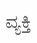ವ್ಯಕ್ತಿ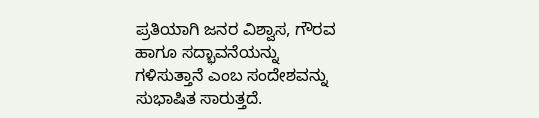ಪ್ರತಿಯಾಗಿ ಜನರ ವಿಶ್ವಾಸ, ಗೌರವ ಹಾಗೂ ಸದ್ಭಾವನೆಯನ್ನು ಗಳಿಸುತ್ತಾನೆ ಎಂಬ ಸಂದೇಶವನ್ನು ಸುಭಾಷಿತ ಸಾರುತ್ತದೆ.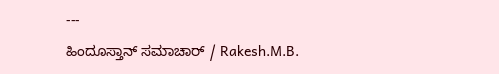---
ಹಿಂದೂಸ್ತಾನ್ ಸಮಾಚಾರ್ / Rakesh.M.B.